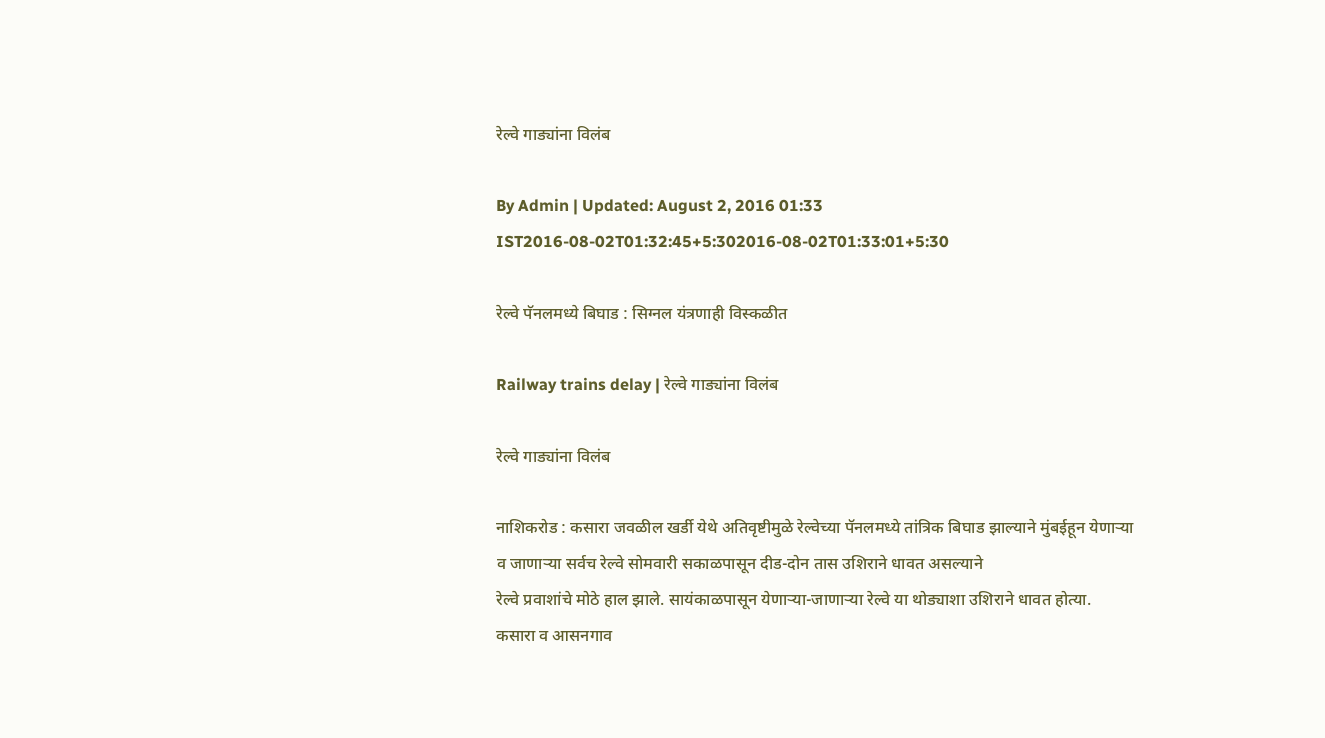रेल्वे गाड्यांना विलंब

By Admin | Updated: August 2, 2016 01:33 IST2016-08-02T01:32:45+5:302016-08-02T01:33:01+5:30

रेल्वे पॅनलमध्ये बिघाड : सिग्नल यंत्रणाही विस्कळीत

Railway trains delay | रेल्वे गाड्यांना विलंब

रेल्वे गाड्यांना विलंब

नाशिकरोड : कसारा जवळील खर्डी येथे अतिवृष्टीमुळे रेल्वेच्या पॅनलमध्ये तांत्रिक बिघाड झाल्याने मुंबईहून येणाऱ्या व जाणाऱ्या सर्वच रेल्वे सोमवारी सकाळपासून दीड-दोन तास उशिराने धावत असल्याने
रेल्वे प्रवाशांचे मोठे हाल झाले. सायंकाळपासून येणाऱ्या-जाणाऱ्या रेल्वे या थोड्याशा उशिराने धावत होत्या.
कसारा व आसनगाव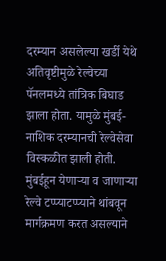दरम्यान असलेल्या खर्डी येथे अतिवृष्टीमुळे रेल्वेच्या पॅनलमध्ये तांत्रिक बिघाड झाला होता. यामुळे मुंबई-
नाशिक दरम्यानची रेल्वेसेवा विस्कळीत झाली होती. मुंबईहून येणाऱ्या व जाणाऱ्या रेल्वे टप्प्याटप्प्याने थांबवून मार्गक्रमण करत असल्याने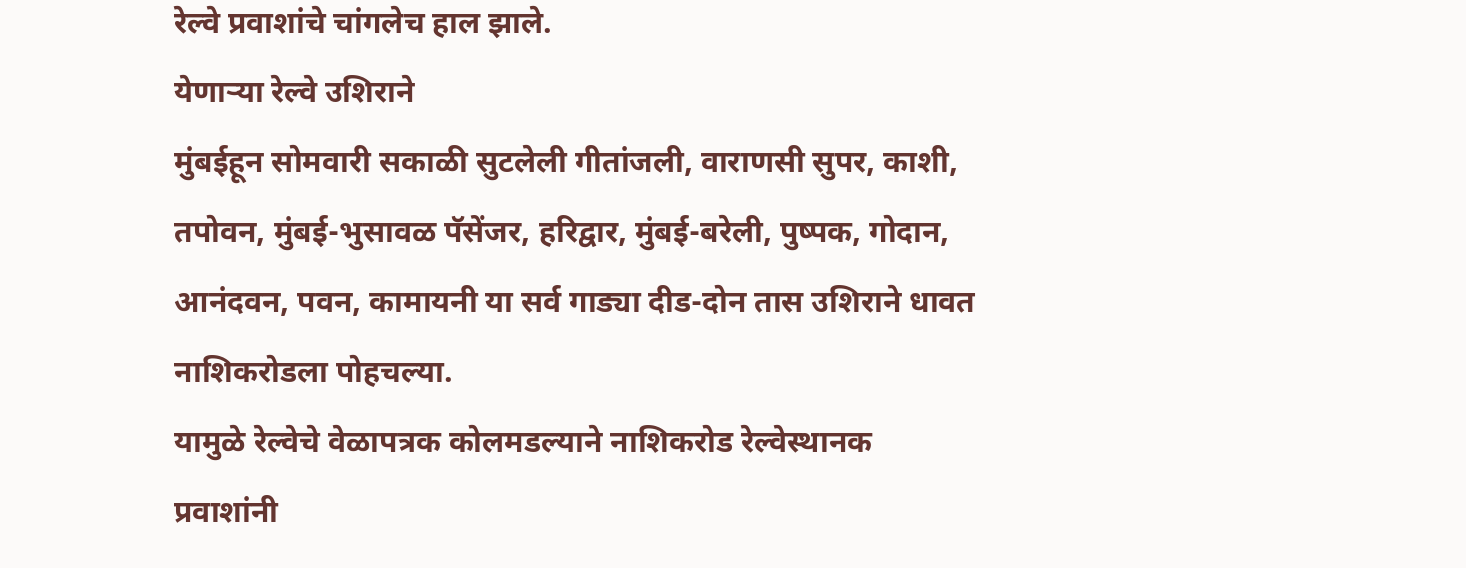रेल्वे प्रवाशांचे चांगलेच हाल झाले.
येणाऱ्या रेल्वे उशिराने
मुंबईहून सोमवारी सकाळी सुटलेली गीतांजली, वाराणसी सुपर, काशी, तपोवन, मुंबई-भुसावळ पॅसेंजर, हरिद्वार, मुंबई-बरेली, पुष्पक, गोदान, आनंदवन, पवन, कामायनी या सर्व गाड्या दीड-दोन तास उशिराने धावत नाशिकरोडला पोहचल्या.
यामुळे रेल्वेचे वेळापत्रक कोलमडल्याने नाशिकरोड रेल्वेस्थानक प्रवाशांनी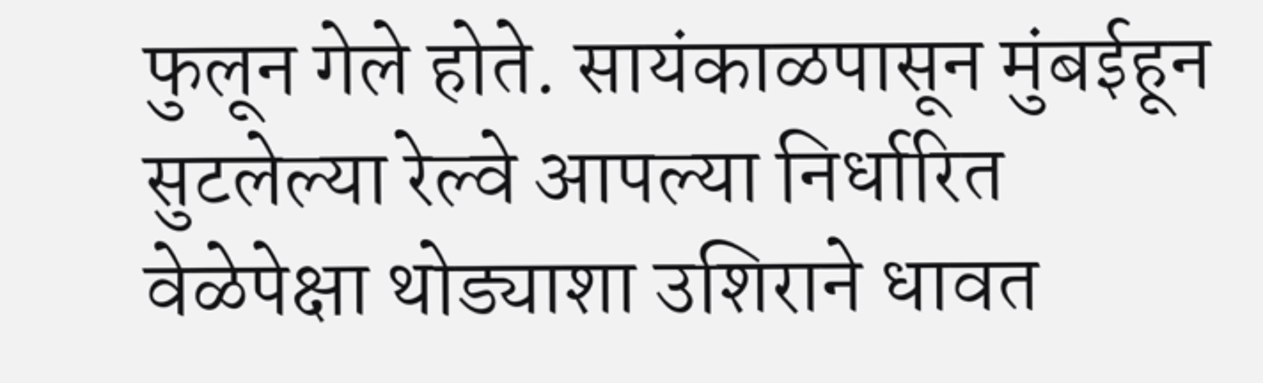फुलून गेले होते. सायंकाळपासून मुंबईहून सुटलेल्या रेल्वे आपल्या निर्धारित वेळेपेक्षा थोड्याशा उशिराने धावत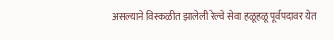असल्याने विस्कळीत झालेली रेल्वे सेवा हळूहळू पूर्वपदावर येत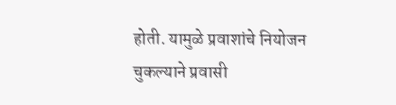होती. यामुळे प्रवाशांचे नियोजन चुकल्याने प्रवासी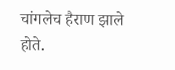चांगलेच हैराण झाले होते.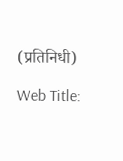(प्रतिनिधी)

Web Title: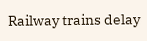Railway trains delay